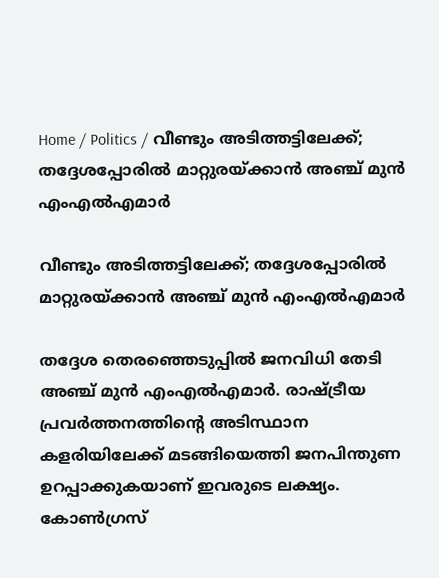Home / Politics / വീണ്ടും അടിത്തട്ടിലേക്ക്; തദ്ദേശപ്പോരിൽ മാറ്റുരയ്ക്കാൻ അഞ്ച് മുൻ എംഎൽഎമാർ

വീണ്ടും അടിത്തട്ടിലേക്ക്; തദ്ദേശപ്പോരിൽ മാറ്റുരയ്ക്കാൻ അഞ്ച് മുൻ എംഎൽഎമാർ

തദ്ദേശ തെരഞ്ഞെടുപ്പിൽ ജനവിധി തേടി അഞ്ച് മുൻ എംഎൽഎമാർ. രാഷ്ട്രീയ പ്രവർത്തനത്തിന്റെ അടിസ്ഥാന കളരിയിലേക്ക് മടങ്ങിയെത്തി ജനപിന്തുണ ഉറപ്പാക്കുകയാണ് ഇവരുടെ ലക്ഷ്യം. കോൺഗ്രസ്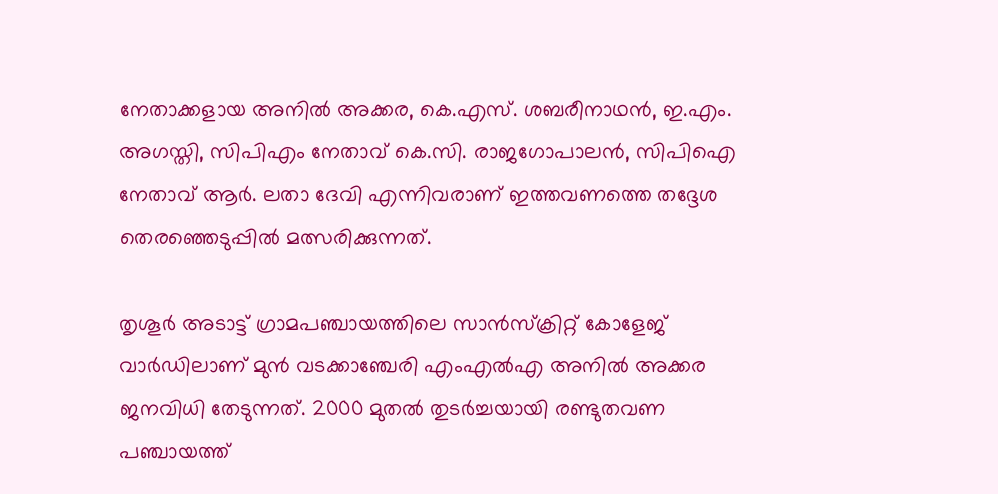നേതാക്കളായ അനിൽ അക്കര, കെ.എസ്. ശബരീനാഥൻ, ഇ.എം. അഗസ്തി, സിപിഎം നേതാവ് കെ.സി. രാജഗോപാലൻ, സിപിഐ നേതാവ് ആർ. ലതാ ദേവി എന്നിവരാണ് ഇത്തവണത്തെ തദ്ദേശ തെരഞ്ഞെടുപ്പിൽ മത്സരിക്കുന്നത്.

തൃശൂർ അടാട്ട് ഗ്രാമപഞ്ചായത്തിലെ സാൻസ്ക്രിറ്റ് കോളേജ് വാർഡിലാണ് മുൻ വടക്കാഞ്ചേരി എംഎൽഎ അനിൽ അക്കര ജനവിധി തേടുന്നത്. 2000 മുതൽ തുടർച്ചയായി രണ്ടുതവണ പഞ്ചായത്ത്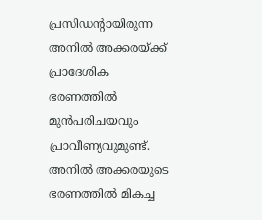പ്രസിഡന്റായിരുന്ന അനിൽ അക്കരയ്ക്ക് പ്രാദേശിക ഭരണത്തിൽ മുൻപരിചയവും പ്രാവീണ്യവുമുണ്ട്. അനിൽ അക്കരയുടെ ഭരണത്തിൽ മികച്ച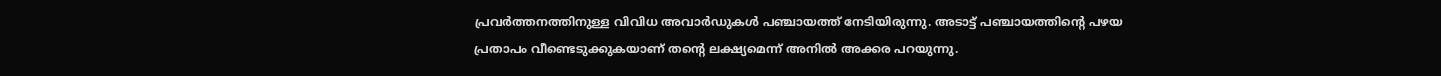പ്രവർത്തനത്തിനുള്ള വിവിധ അവാർഡുകൾ പഞ്ചായത്ത് നേടിയിരുന്നു. അടാട്ട് പഞ്ചായത്തിന്റെ പഴയ പ്രതാപം വീണ്ടെടുക്കുകയാണ് തന്റെ ലക്ഷ്യമെന്ന് അനിൽ അക്കര പറയുന്നു.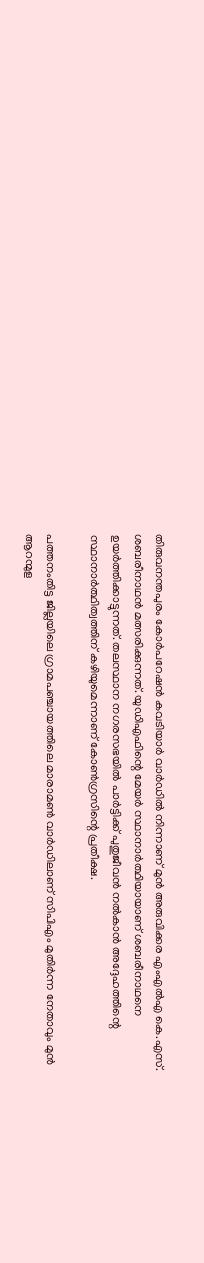തിരുവനന്തപുരം കോർപറേഷൻ കവടിയാർ വാർഡിൽ നിന്നാണ് മുൻ അരുവിക്കര എംഎൽഎ കെ.എസ്. ശബരീനാഥൻ മത്സരിക്കുന്നത്. യുഡിഎഫിന്റെ മേയർ സ്ഥാനാർത്ഥിയായാണ് ശബരീനാഥനെ ഉയർത്തിക്കാട്ടുന്നത്. തലസ്ഥാന നഗരസഭയിൽ പാർട്ടിക്ക് പുതുജീവൻ നൽകാൻ അദ്ദേഹത്തിന്റെ സ്ഥാനാർത്ഥിത്വത്തിന് കഴിയുമെന്നാണ് കോൺഗ്രസിന്റെ പ്രതീക്ഷ.

പത്തനംതിട്ട ജില്ലയിലെ ഗ്രാമപഞ്ചായത്തിലെ മാരാമൺ വാർഡിലാണ് സിപിഎം മുതിർന്ന നേതാവും മുൻ ആറന്മുള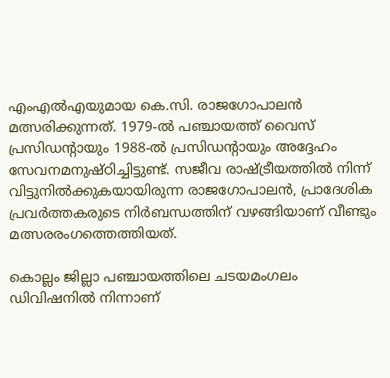എംഎൽഎയുമായ കെ.സി. രാജഗോപാലൻ മത്സരിക്കുന്നത്. 1979-ൽ പഞ്ചായത്ത് വൈസ് പ്രസിഡന്റായും 1988-ൽ പ്രസിഡന്റായും അദ്ദേഹം സേവനമനുഷ്ഠിച്ചിട്ടുണ്ട്. സജീവ രാഷ്ട്രീയത്തിൽ നിന്ന് വിട്ടുനിൽക്കുകയായിരുന്ന രാജഗോപാലൻ, പ്രാദേശിക പ്രവർത്തകരുടെ നിർബന്ധത്തിന് വഴങ്ങിയാണ് വീണ്ടും മത്സരരംഗത്തെത്തിയത്.

കൊല്ലം ജില്ലാ പഞ്ചായത്തിലെ ചടയമംഗലം ഡിവിഷനിൽ നിന്നാണ്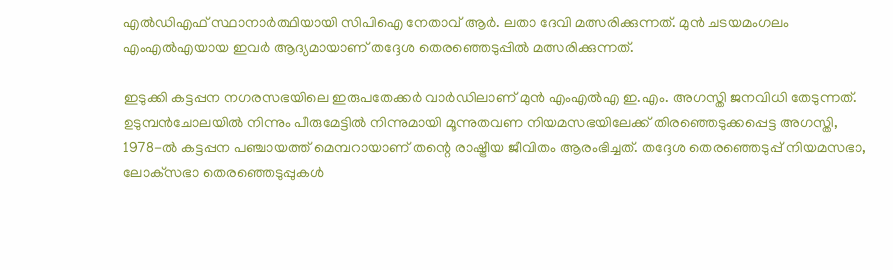എൽഡിഎഫ് സ്ഥാനാർത്ഥിയായി സിപിഐ നേതാവ് ആർ. ലതാ ദേവി മത്സരിക്കുന്നത്. മുൻ ചടയമംഗലം എംഎൽഎയായ ഇവർ ആദ്യമായാണ് തദ്ദേശ തെരഞ്ഞെടുപ്പിൽ മത്സരിക്കുന്നത്.

ഇടുക്കി കട്ടപ്പന നഗരസഭയിലെ ഇരുപതേക്കർ വാർഡിലാണ് മുൻ എംഎൽഎ ഇ.എം. അഗസ്തി ജനവിധി തേടുന്നത്. ഉടുമ്പൻചോലയിൽ നിന്നും പീരുമേട്ടിൽ നിന്നുമായി മൂന്നുതവണ നിയമസഭയിലേക്ക് തിരഞ്ഞെടുക്കപ്പെട്ട അഗസ്തി, 1978-ൽ കട്ടപ്പന പഞ്ചായത്ത് മെമ്പറായാണ് തന്റെ രാഷ്ട്രീയ ജീവിതം ആരംഭിച്ചത്. തദ്ദേശ തെരഞ്ഞെടുപ്പ് നിയമസഭാ, ലോക്‌സഭാ തെരഞ്ഞെടുപ്പുകൾ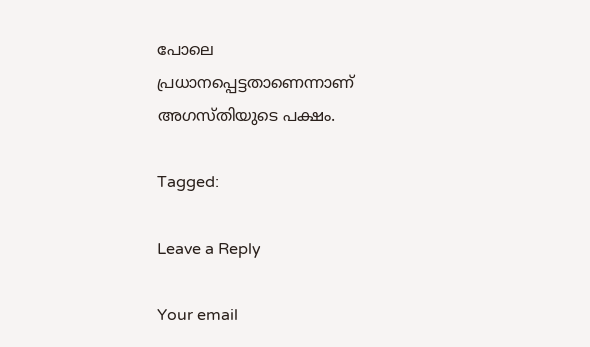പോലെ പ്രധാനപ്പെട്ടതാണെന്നാണ് അഗസ്തിയുടെ പക്ഷം.

Tagged:

Leave a Reply

Your email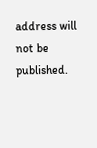address will not be published.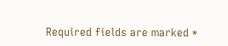Required fields are marked *